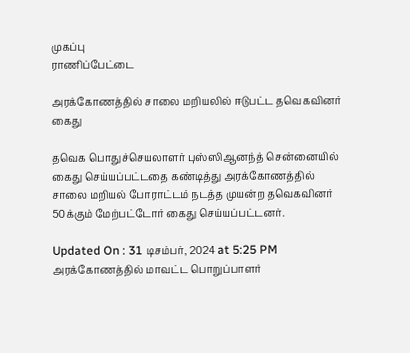முகப்பு
ராணிப்பேட்டை

அரக்கோணத்தில் சாலை மறியலில் ஈடுபட்ட தவெகவினர் கைது

தவெக பொதுச்செயலாளர் புஸ்ஸிஆனந்த் சென்னையில் கைது செய்யப்பட்டதை கண்டித்து அரக்கோணத்தில் சாலை மறியல் போராட்டம் நடத்த முயன்ற தவெகவினர் 50க்கும் மேற்பட்டோர் கைது செய்யப்பட்டனர்.

Updated On : 31 டிசம்பர், 2024 at 5:25 PM
அரக்கோணத்தில் மாவட்ட பொறுப்பாளர்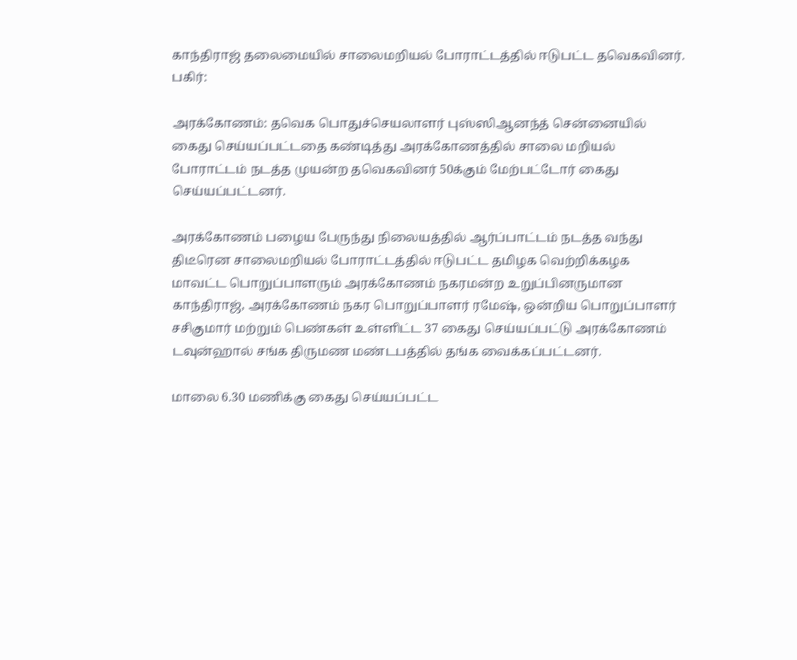காந்திராஜ் தலைமையில் சாலைமறியல் போராட்டத்தில் ஈடுபட்ட தவெகவினர்.
பகிர்:

அரக்கோணம்: தவெக பொதுச்செயலாளர் புஸ்ஸிஆனந்த் சென்னையில் கைது செய்யப்பட்டதை கண்டித்து அரக்கோணத்தில் சாலை மறியல் போராட்டம் நடத்த முயன்ற தவெகவினர் 50க்கும் மேற்பட்டோர் கைது செய்யப்பட்டனர்.

அரக்கோணம் பழைய பேருந்து நிலையத்தில் ஆர்ப்பாட்டம் நடத்த வந்து திடீரென சாலைமறியல் போராட்டத்தில் ஈடுபட்ட தமிழக வெற்றிக்கழக மாவட்ட பொறுப்பாளரும் அரக்கோணம் நகரமன்ற உறுப்பினருமான காந்திராஜ், அரக்கோணம் நகர பொறுப்பாளர் ரமேஷ், ஒன்றிய பொறுப்பாளர் சசிகுமார் மற்றும் பெண்கள் உள்ளிட்ட 37 கைது செய்யப்பட்டு அரக்கோணம் டவுன்ஹால் சங்க திருமண மண்டபத்தில் தங்க வைக்கப்பட்டனர்.

மாலை 6.30 மணிக்கு கைது செய்யப்பட்ட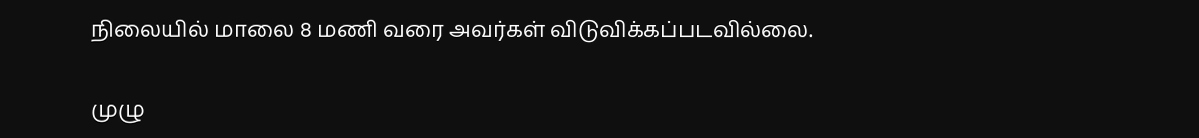நிலையில் மாலை 8 மணி வரை அவர்கள் விடுவிக்கப்படவில்லை.

முழு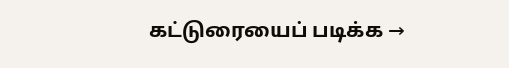கட்டுரையைப் படிக்க →